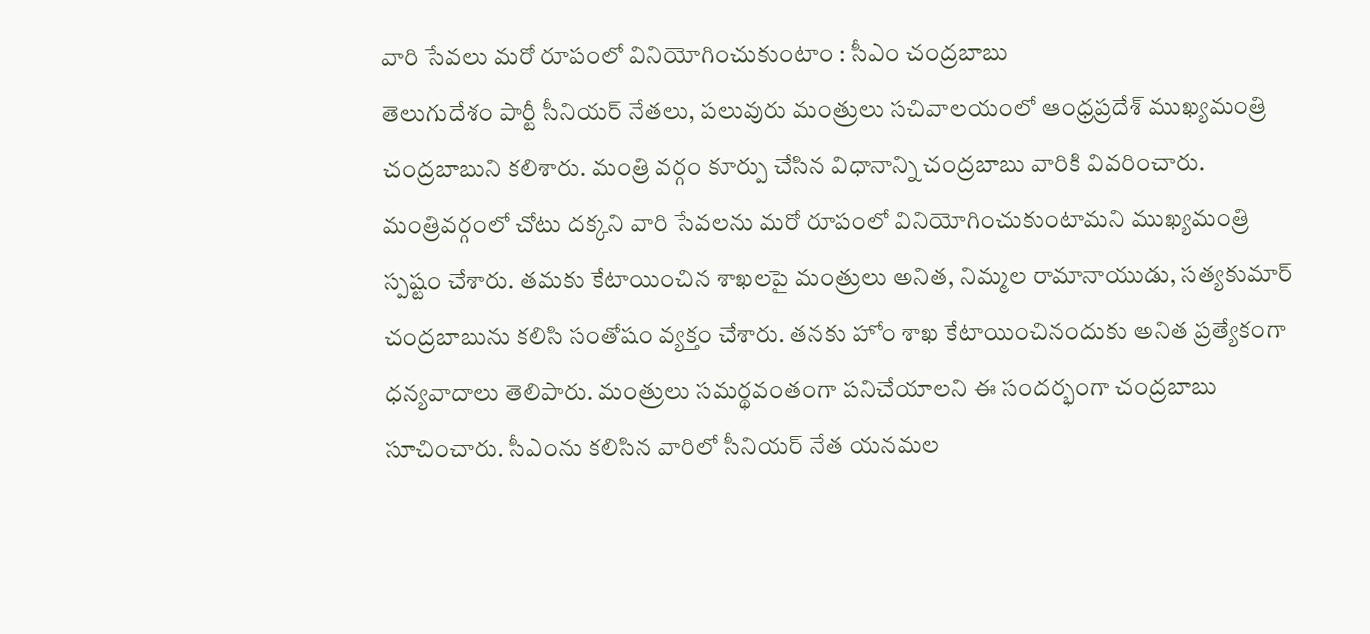వారి సేవలు మరో రూపంలో వినియోగించుకుంటాం : సీఎం చంద్రబాబు
తెలుగుదేశం పార్టీ సీనియర్ నేతలు, పలువురు మంత్రులు సచివాలయంలో ఆంధ్రప్రదేశ్ ముఖ్యమంత్రి చంద్రబాబుని కలిశారు. మంత్రి వర్గం కూర్పు చేసిన విధానాన్ని చంద్రబాబు వారికి వివరించారు. మంత్రివర్గంలో చోటు దక్కని వారి సేవలను మరో రూపంలో వినియోగించుకుంటామని ముఖ్యమంత్రి స్పష్టం చేశారు. తమకు కేటాయించిన శాఖలపై మంత్రులు అనిత, నిమ్మల రామానాయుడు, సత్యకుమార్ చంద్రబాబును కలిసి సంతోషం వ్యక్తం చేశారు. తనకు హోం శాఖ కేటాయించినందుకు అనిత ప్రత్యేకంగా ధన్యవాదాలు తెలిపారు. మంత్రులు సమర్థవంతంగా పనిచేయాలని ఈ సందర్భంగా చంద్రబాబు సూచించారు. సీఎంను కలిసిన వారిలో సీనియర్ నేత యనమల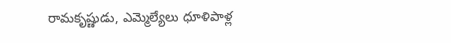రామకృష్ణుడు, ఎమ్మెల్యేలు ధూళిపాళ్ల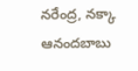నరేంద్ర, నక్కా ఆనందబాబు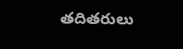తదితరులు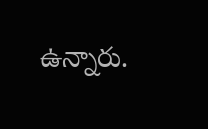ఉన్నారు.